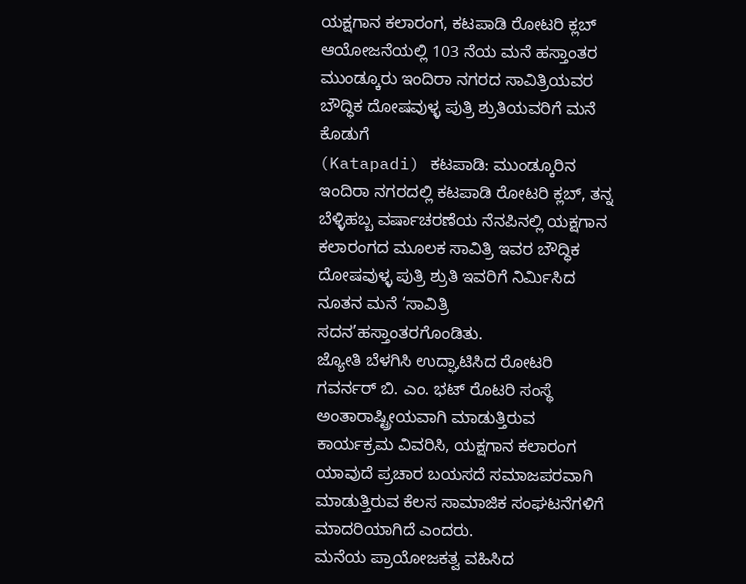ಯಕ್ಷಗಾನ ಕಲಾರಂಗ, ಕಟಪಾಡಿ ರೋಟರಿ ಕ್ಲಬ್ ಆಯೋಜನೆಯಲ್ಲಿ 103 ನೆಯ ಮನೆ ಹಸ್ತಾಂತರ
ಮುಂಡ್ಕೂರು ಇಂದಿರಾ ನಗರದ ಸಾವಿತ್ರಿಯವರ ಬೌದ್ಧಿಕ ದೋಷವುಳ್ಳ ಪುತ್ರಿ ಶ್ರುತಿಯವರಿಗೆ ಮನೆ ಕೊಡುಗೆ
(Katapadi) ಕಟಪಾಡಿ: ಮುಂಡ್ಕೂರಿನ ಇಂದಿರಾ ನಗರದಲ್ಲಿ ಕಟಪಾಡಿ ರೋಟರಿ ಕ್ಲಬ್, ತನ್ನ ಬೆಳ್ಳಿಹಬ್ಬ ವರ್ಷಾಚರಣೆಯ ನೆನಪಿನಲ್ಲಿ ಯಕ್ಷಗಾನ ಕಲಾರಂಗದ ಮೂಲಕ ಸಾವಿತ್ರಿ ಇವರ ಬೌದ್ಧಿಕ ದೋಷವುಳ್ಳ ಪುತ್ರಿ ಶ್ರುತಿ ಇವರಿಗೆ ನಿರ್ಮಿಸಿದ ನೂತನ ಮನೆ ‘ಸಾವಿತ್ರಿ ಸದನ’ಹಸ್ತಾಂತರಗೊಂಡಿತು.
ಜ್ಯೋತಿ ಬೆಳಗಿಸಿ ಉದ್ಘಾಟಿಸಿದ ರೋಟರಿ ಗವರ್ನರ್ ಬಿ. ಎಂ. ಭಟ್ ರೊಟರಿ ಸಂಸ್ಥೆ ಅಂತಾರಾಷ್ಟ್ರೀಯವಾಗಿ ಮಾಡುತ್ತಿರುವ ಕಾರ್ಯಕ್ರಮ ವಿವರಿಸಿ, ಯಕ್ಷಗಾನ ಕಲಾರಂಗ ಯಾವುದೆ ಪ್ರಚಾರ ಬಯಸದೆ ಸಮಾಜಪರವಾಗಿ ಮಾಡುತ್ತಿರುವ ಕೆಲಸ ಸಾಮಾಜಿಕ ಸಂಘಟನೆಗಳಿಗೆ ಮಾದರಿಯಾಗಿದೆ ಎಂದರು.
ಮನೆಯ ಪ್ರಾಯೋಜಕತ್ವ ವಹಿಸಿದ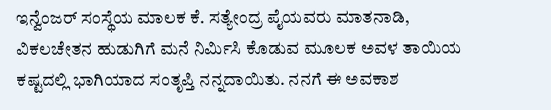ಇನ್ವೆಂಜರ್ ಸಂಸ್ಥೆಯ ಮಾಲಕ ಕೆ. ಸತ್ಯೇಂದ್ರ ಪೈಯವರು ಮಾತನಾಡಿ, ವಿಕಲಚೇತನ ಹುಡುಗಿಗೆ ಮನೆ ನಿರ್ಮಿಸಿ ಕೊಡುವ ಮೂಲಕ ಅವಳ ತಾಯಿಯ ಕಷ್ಟದಲ್ಲಿ ಭಾಗಿಯಾದ ಸಂತೃಪ್ತಿ ನನ್ನದಾಯಿತು. ನನಗೆ ಈ ಅವಕಾಶ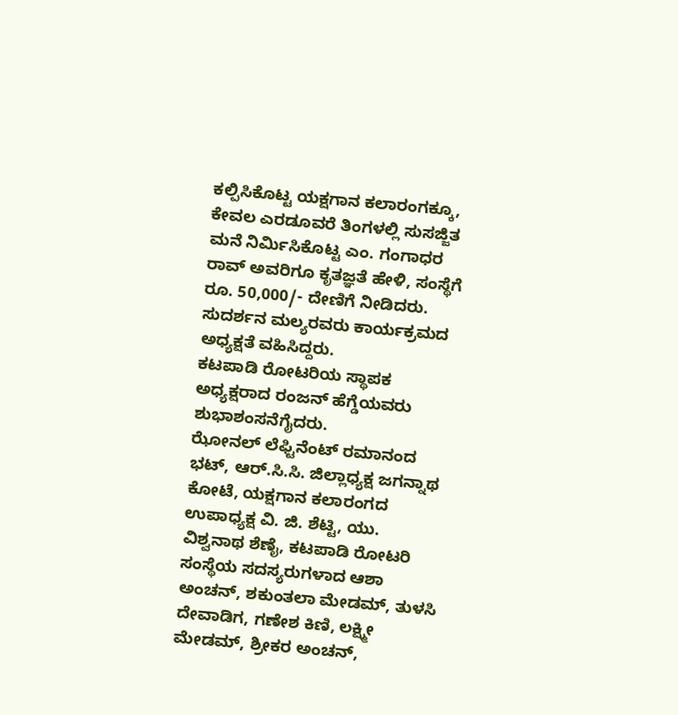ಕಲ್ಪಿಸಿಕೊಟ್ಟ ಯಕ್ಷಗಾನ ಕಲಾರಂಗಕ್ಕೂ, ಕೇವಲ ಎರಡೂವರೆ ತಿಂಗಳಲ್ಲಿ ಸುಸಜ್ಜಿತ ಮನೆ ನಿರ್ಮಿಸಿಕೊಟ್ಟ ಎಂ. ಗಂಗಾಧರ ರಾವ್ ಅವರಿಗೂ ಕೃತಜ್ಞತೆ ಹೇಳಿ, ಸಂಸ್ಥೆಗೆ ರೂ. 50,000/- ದೇಣಿಗೆ ನೀಡಿದರು.
ಸುದರ್ಶನ ಮಲ್ಯರವರು ಕಾರ್ಯಕ್ರಮದ ಅಧ್ಯಕ್ಷತೆ ವಹಿಸಿದ್ದರು.
ಕಟಪಾಡಿ ರೋಟರಿಯ ಸ್ಥಾಪಕ ಅಧ್ಯಕ್ಷರಾದ ರಂಜನ್ ಹೆಗ್ಡೆಯವರು ಶುಭಾಶಂಸನೆಗೈದರು.
ಝೋನಲ್ ಲೆಫ್ಟಿನೆಂಟ್ ರಮಾನಂದ ಭಟ್, ಆರ್.ಸಿ.ಸಿ. ಜಿಲ್ಲಾಧ್ಯಕ್ಷ ಜಗನ್ನಾಥ ಕೋಟೆ, ಯಕ್ಷಗಾನ ಕಲಾರಂಗದ ಉಪಾಧ್ಯಕ್ಷ ವಿ. ಜಿ. ಶೆಟ್ಟಿ, ಯು. ವಿಶ್ವನಾಥ ಶೆಣೈ, ಕಟಪಾಡಿ ರೋಟರಿ ಸಂಸ್ಥೆಯ ಸದಸ್ಯರುಗಳಾದ ಆಶಾ ಅಂಚನ್, ಶಕುಂತಲಾ ಮೇಡಮ್, ತುಳಸಿ ದೇವಾಡಿಗ, ಗಣೇಶ ಕಿಣಿ, ಲಕ್ಷ್ಮೀ ಮೇಡಮ್, ಶ್ರೀಕರ ಅಂಚನ್,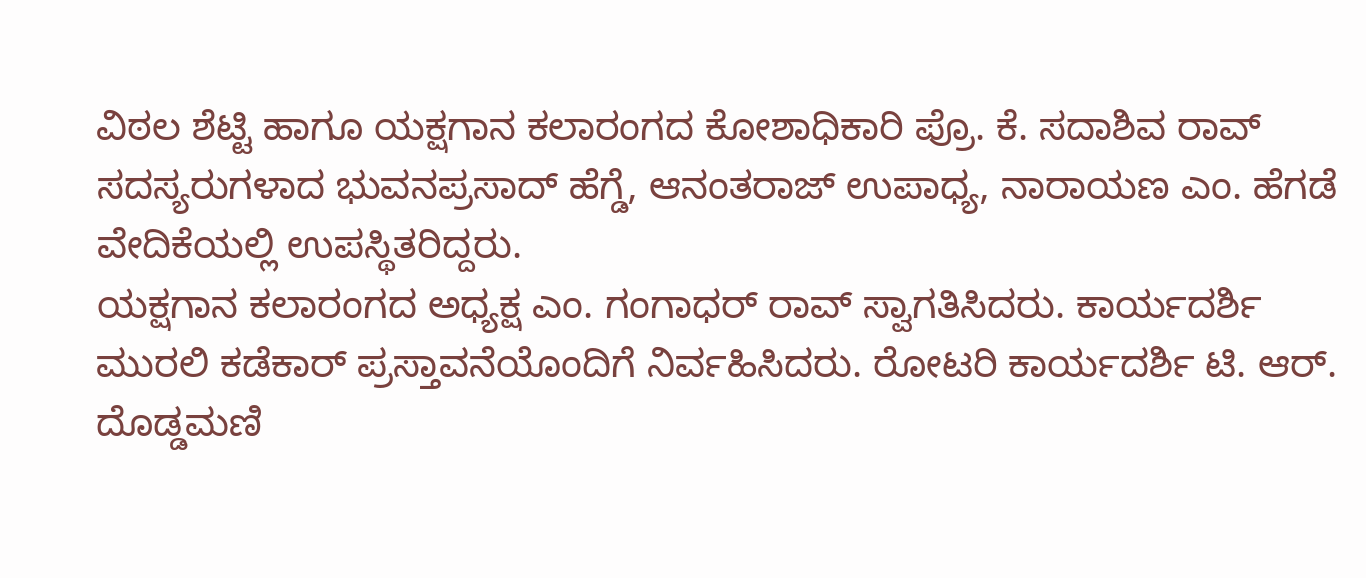ವಿಠಲ ಶೆಟ್ಟಿ ಹಾಗೂ ಯಕ್ಷಗಾನ ಕಲಾರಂಗದ ಕೋಶಾಧಿಕಾರಿ ಪ್ರೊ. ಕೆ. ಸದಾಶಿವ ರಾವ್ ಸದಸ್ಯರುಗಳಾದ ಭುವನಪ್ರಸಾದ್ ಹೆಗ್ಡೆ, ಆನಂತರಾಜ್ ಉಪಾಧ್ಯ, ನಾರಾಯಣ ಎಂ. ಹೆಗಡೆ ವೇದಿಕೆಯಲ್ಲಿ ಉಪಸ್ಥಿತರಿದ್ದರು.
ಯಕ್ಷಗಾನ ಕಲಾರಂಗದ ಅಧ್ಯಕ್ಷ ಎಂ. ಗಂಗಾಧರ್ ರಾವ್ ಸ್ವಾಗತಿಸಿದರು. ಕಾರ್ಯದರ್ಶಿ ಮುರಲಿ ಕಡೆಕಾರ್ ಪ್ರಸ್ತಾವನೆಯೊಂದಿಗೆ ನಿರ್ವಹಿಸಿದರು. ರೋಟರಿ ಕಾರ್ಯದರ್ಶಿ ಟಿ. ಆರ್. ದೊಡ್ಡಮಣಿ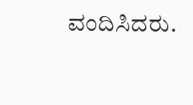ವಂದಿಸಿದರು.